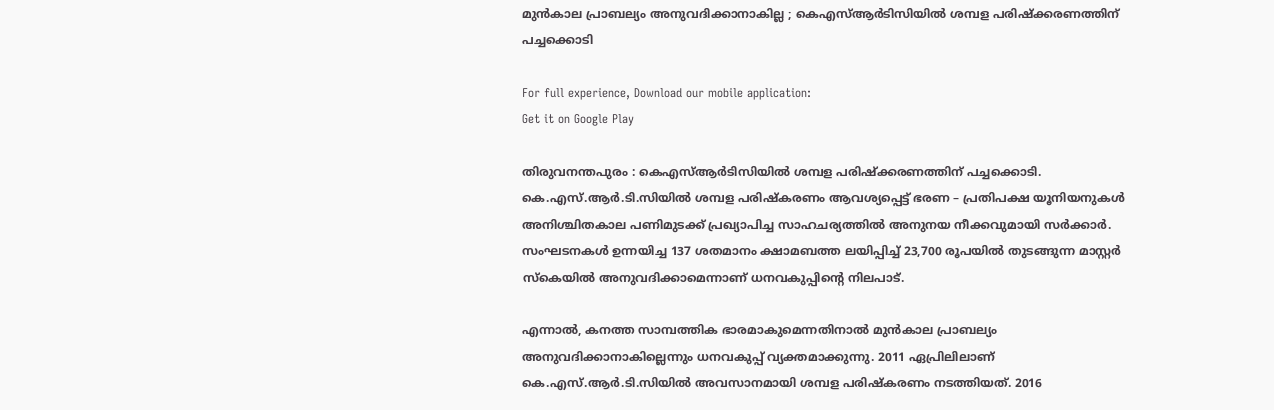മുന്‍കാല പ്രാബല്യം അനുവദിക്കാനാകില്ല ; കെഎസ്ആര്‍ടിസിയില്‍ ശമ്പള പരിഷ്‌ക്കരണത്തിന് പച്ചക്കൊടി

For full experience, Download our mobile application:
Get it on Google Play

തിരുവനന്തപുരം : കെഎസ്ആര്‍ടിസിയില്‍ ശമ്പള പരിഷ്‌ക്കരണത്തിന് പച്ചക്കൊടി. കെ.എസ്.ആര്‍.ടി.സിയില്‍ ശമ്പള പരിഷ്കരണം ആവശ്യപ്പെട്ട് ഭരണ – പ്രതിപക്ഷ യൂനിയനുകള്‍ അനിശ്ചിതകാല പണിമുടക്ക് പ്രഖ്യാപിച്ച സാഹചര്യത്തില്‍ അനുനയ നീക്കവുമായി സര്‍ക്കാര്‍. സംഘടനകള്‍ ഉന്നയിച്ച 137 ശതമാനം ക്ഷാമബത്ത ലയിപ്പിച്ച്‌ 23,700 രൂപയില്‍ തുടങ്ങുന്ന മാസ്റ്റര്‍ സ്കെയില്‍ അനുവദിക്കാമെന്നാണ് ധനവകുപ്പിന്‍റെ നിലപാട്.

എന്നാല്‍, കനത്ത സാമ്പത്തിക ഭാരമാകുമെന്നതിനാല്‍ മുന്‍കാല പ്രാബല്യം അനുവദിക്കാനാകില്ലെന്നും ധനവകുപ്പ് വ്യക്തമാക്കുന്നു. 2011 ഏപ്രിലിലാണ് കെ.എസ്.ആര്‍.ടി.സിയില്‍ അവസാനമായി ശമ്പള പരിഷ്കരണം നടത്തിയത്. 2016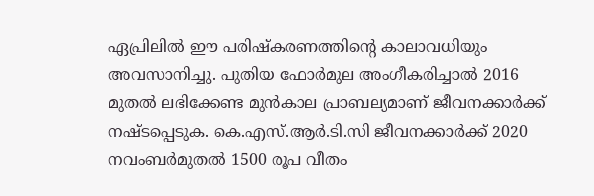ഏപ്രിലില്‍ ഈ പരിഷ്കരണത്തിന്‍റെ കാലാവധിയും അവസാനിച്ചു. പുതിയ ഫോര്‍മുല അംഗീകരിച്ചാല്‍ 2016 മുതല്‍ ലഭിക്കേണ്ട മുന്‍കാല പ്രാബല്യമാണ് ജീവനക്കാര്‍ക്ക് നഷ്ടപ്പെടുക. കെ.എസ്.ആര്‍.ടി.സി ജീവനക്കാര്‍ക്ക് 2020 നവംബര്‍മുതല്‍ 1500 രൂപ വീതം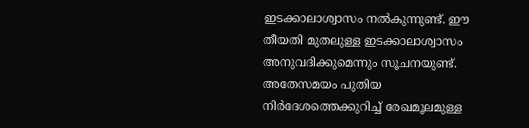ഇടക്കാലാശ്വാസം നല്‍കുന്നുണ്ട്. ഈ തീയതി മുതലുള്ള ഇടക്കാലാശ്വാസം അനുവദിക്കുമെന്നും സൂചനയുണ്ട്. അതേസമയം പുതിയ നിര്‍ദേശത്തെക്കുറിച്ച്‌ രേഖമൂലമുള്ള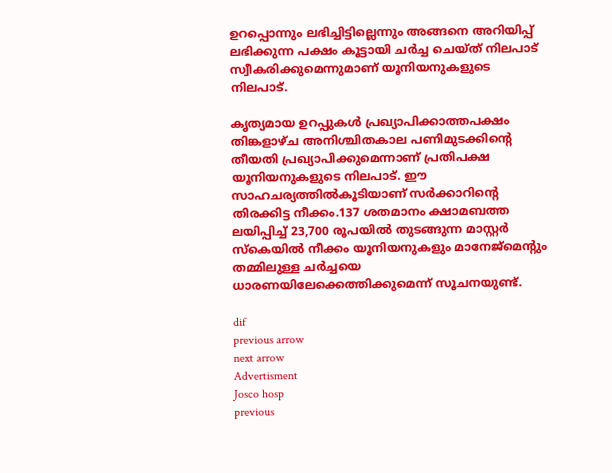ഉറപ്പൊന്നും ലഭിച്ചിട്ടില്ലെന്നും അങ്ങനെ അറിയിപ്പ് ലഭിക്കുന്ന പക്ഷം കൂട്ടായി ചര്‍ച്ച ചെയ്ത് നിലപാട് സ്വീകരിക്കുമെന്നുമാണ് യൂനിയനുകളുടെ നിലപാട്.

കൃത്യമായ ഉറപ്പുകള്‍ പ്രഖ്യാപിക്കാത്തപക്ഷം തിങ്കളാഴ്ച അനിശ്ചിതകാല പണിമുടക്കിന്‍റെ തീയതി പ്രഖ്യാപിക്കുമെന്നാണ് പ്രതിപക്ഷ യൂനിയനുകളുടെ നിലപാട്. ഈ സാഹചര്യത്തില്‍കൂടിയാണ് സര്‍ക്കാറിന്‍റെ തിരക്കിട്ട നീക്കം.137 ശതമാനം ക്ഷാമബത്ത ലയിപ്പിച്ച്‌ 23,700 രൂപയില്‍ തുടങ്ങുന്ന മാസ്റ്റര്‍ സ്കെയില്‍ നീക്കം യൂനിയനുകളും മാനേജ്മെന്‍റും തമ്മിലുള്ള ചര്‍ച്ചയെ ധാരണയിലേക്കെത്തിക്കുമെന്ന് സൂചനയുണ്ട്.

dif
previous arrow
next arrow
Advertisment
Josco hosp
previous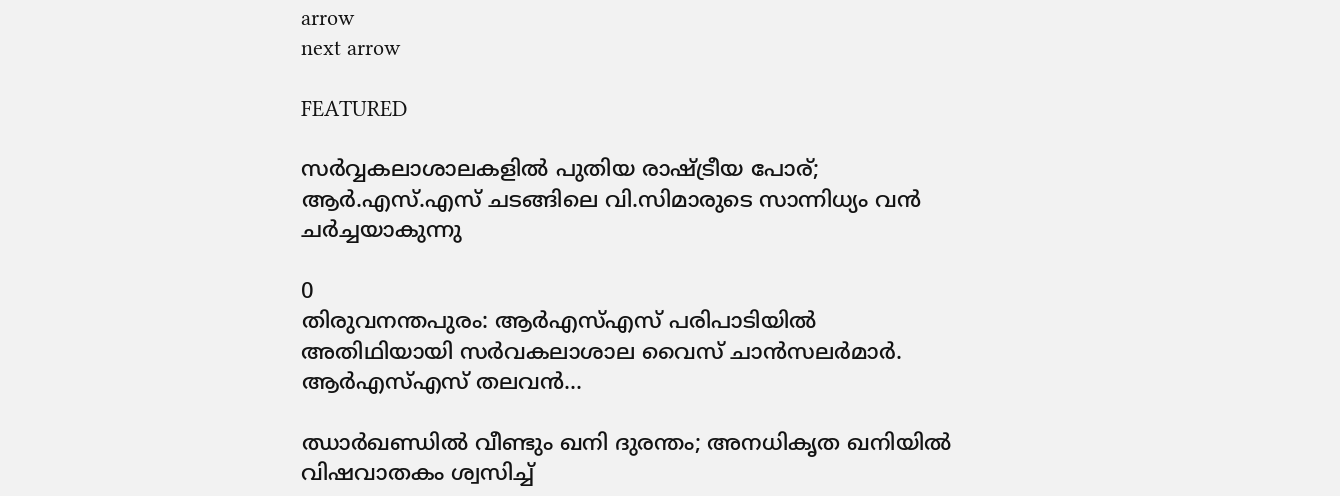arrow
next arrow

FEATURED

സർവ്വകലാശാലകളിൽ പുതിയ രാഷ്ട്രീയ പോര്; ആർ.എസ്.എസ് ചടങ്ങിലെ വി.സിമാരുടെ സാന്നിധ്യം വൻ ചർച്ചയാകുന്നു

0
തിരുവനന്തപുരം: ആർഎസ്എസ് പരിപാടിയിൽ അതിഥിയായി സർവകലാശാല വൈസ് ചാൻസലർമാർ. ആർഎസ്എസ് തലവൻ...

ഝാർഖണ്ഡിൽ വീണ്ടും ഖനി ദുരന്തം; അനധികൃത ഖനിയിൽ വിഷവാതകം ശ്വസിച്ച്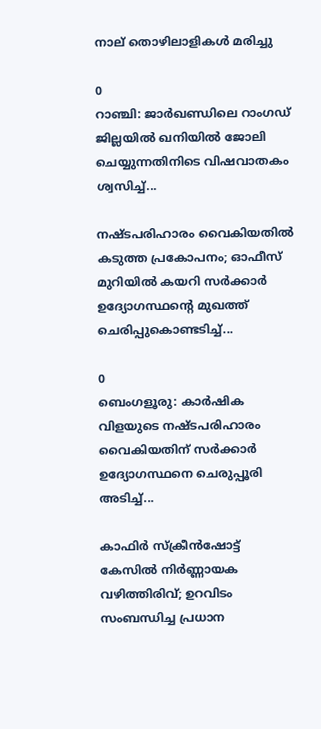നാല് തൊഴിലാളികൾ മരിച്ചു

0
റാഞ്ചി: ജാര്‍ഖണ്ഡിലെ റാംഗഡ് ജില്ലയിൽ ഖനിയില്‍ ജോലി ചെയ്യുന്നതിനിടെ വിഷവാതകം ശ്വസിച്ച്...

നഷ്ടപരിഹാരം വൈകിയതിൽ കടുത്ത പ്രകോപനം; ഓഫീസ് മുറിയിൽ കയറി സർക്കാർ ഉദ്യോഗസ്ഥന്റെ മുഖത്ത് ചെരിപ്പുകൊണ്ടടിച്ച്...

0
ബെംഗളൂരു: കാർഷിക വിളയുടെ നഷ്ടപരിഹാരം വൈകിയതിന് സര്‍ക്കാര്‍ ഉദ്യോഗസ്ഥനെ ചെരുപ്പൂരി അടിച്ച്...

കാഫിർ സ്ക്രീൻഷോട്ട് കേസിൽ നിർണ്ണായക വഴിത്തിരിവ്; ഉറവിടം സംബന്ധിച്ച പ്രധാന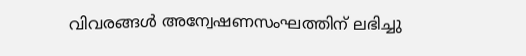വിവരങ്ങൾ അന്വേഷണസംഘത്തിന് ലഭിച്ചു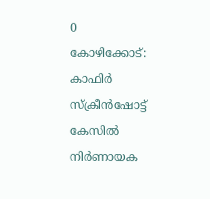0
കോഴിക്കോട്: കാഫിര്‍ സ്‌ക്രീന്‍ഷോട്ട് കേസില്‍ നിര്‍ണായക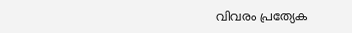വിവരം പ്രത്യേക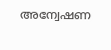അന്വേഷണ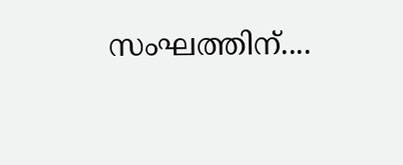സംഘത്തിന്....